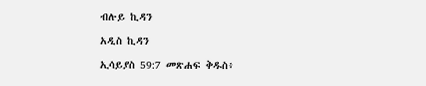ብሉይ ኪዳን

አዲስ ኪዳን

ኢሳይያስ 59:7 መጽሐፍ ቅዱስ፥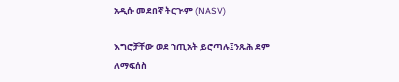አዲሱ መደበኛ ትርጒም (NASV)

እግሮቻቸው ወደ ኀጢአት ይሮጣሉ፤ንጹሕ ደም ለማፍሰስ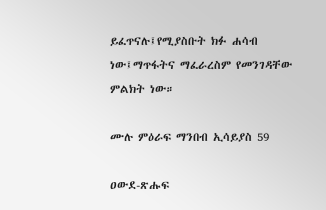ይፈጥናሉ፤የሚያስቡት ክፉ ሐሳብ ነው፤ማጥፋትና ማፈራረስም የመንገዳቸው ምልክት ነው።

ሙሉ ምዕራፍ ማንበብ ኢሳይያስ 59

ዐውደ-ጽሑፍ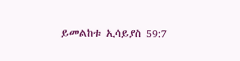ይመልከቱ ኢሳይያስ 59:7